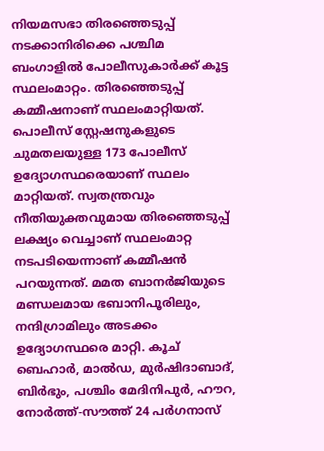നിയമസഭാ തിരഞ്ഞെടുപ്പ് നടക്കാനിരിക്കെ പശ്ചിമ ബംഗാളിൽ പോലീസുകാർക്ക് കൂട്ട സ്ഥലംമാറ്റം. തിരഞ്ഞെടുപ്പ് കമ്മീഷനാണ് സ്ഥലംമാറ്റിയത്. പൊലീസ് സ്റ്റേഷനുകളുടെ ചുമതലയുള്ള 173 പോലീസ് ഉദ്യോഗസ്ഥരെയാണ് സ്ഥലം മാറ്റിയത്. സ്വതന്ത്രവും നീതിയുക്തവുമായ തിരഞ്ഞെടുപ്പ് ലക്ഷ്യം വെച്ചാണ് സ്ഥലംമാറ്റ നടപടിയെന്നാണ് കമ്മീഷൻ പറയുന്നത്. മമത ബാനർജിയുടെ മണ്ഡലമായ ഭബാനിപൂരിലും, നന്ദിഗ്രാമിലും അടക്കം ഉദ്യോഗസ്ഥരെ മാറ്റി. കൂച് ബെഹാർ, മാൽഡ, മുർഷിദാബാദ്, ബിർഭും, പശ്ചിം മേദിനിപുർ, ഹൗറ, നോർത്ത്-സൗത്ത് 24 പർഗനാസ്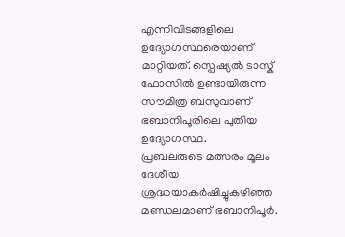എന്നിവിടങ്ങളിലെ ഉദ്യോഗസ്ഥരെയാണ് മാറ്റിയത്. സ്പെഷ്യൽ ടാസ്ക് ഫോസിൽ ഉണ്ടായിരുന്ന സൗമിത്ര ബസുവാണ് ഭബാനിപൂരിലെ പുതിയ ഉദ്യോഗസ്ഥ.
പ്രബലരുടെ മത്സരം മൂലം ദേശീയ ശ്രദ്ധയാകർഷിച്ചുകഴിഞ്ഞ മണ്ഡലമാണ് ഭബാനിപൂർ.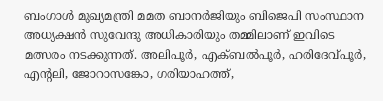ബംഗാൾ മുഖ്യമന്ത്രി മമത ബാനർജിയും ബിജെപി സംസ്ഥാന അധ്യക്ഷൻ സുവേന്ദു അധികാരിയും തമ്മിലാണ് ഇവിടെ മത്സരം നടക്കുന്നത്. അലിപൂർ, എക്ബൽപൂർ, ഹരിദേവ്പൂർ, എൻ്റലി, ജോറാസങ്കോ, ഗരിയാഹത്ത്,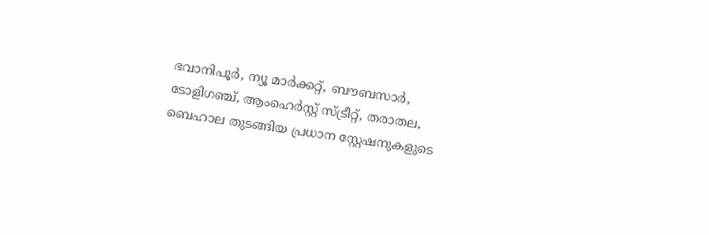ഭവാനിപൂർ, ന്യൂ മാർക്കറ്റ്, ബൗബസാർ, ടോളിഗഞ്ച്, ആംഹെർസ്റ്റ് സ്ട്രീറ്റ്, തരാതല, ബെഹാല തുടങ്ങിയ പ്രധാന സ്റ്റേഷനുകളുടെ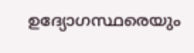ഉദ്യോഗസ്ഥരെയും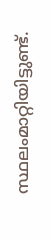സ്ഥലംമാറ്റിയിട്ടുണ്ട്.